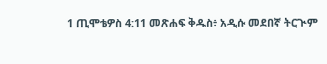1 ጢሞቴዎስ 4:11 መጽሐፍ ቅዱስ፥ አዲሱ መደበኛ ትርጒም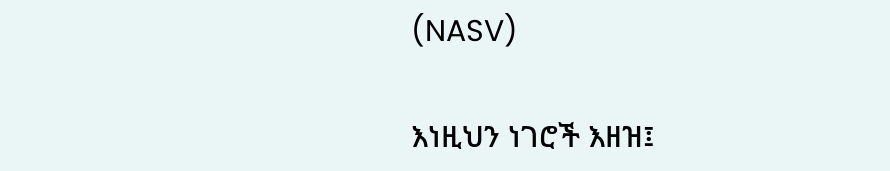(NASV)

እነዚህን ነገሮች እዘዝ፤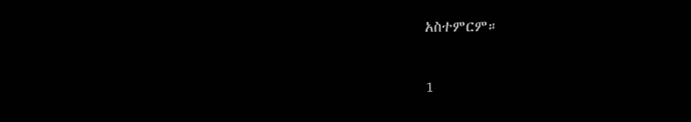አስተምርም።

1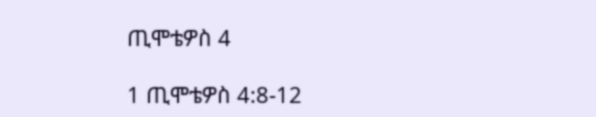ጢሞቴዎስ 4

1 ጢሞቴዎስ 4:8-12